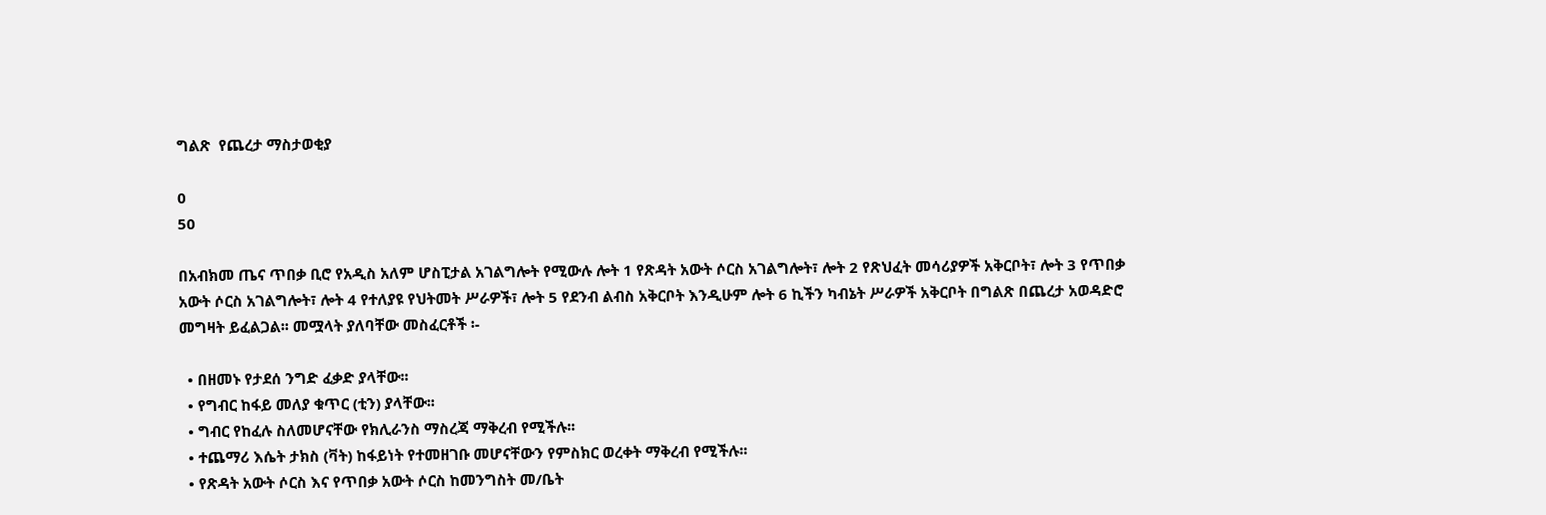ግልጽ  የጨረታ ማስታወቂያ

0
50

በአብክመ ጤና ጥበቃ ቢሮ የአዲስ አለም ሆስፒታል አገልግሎት የሚውሉ ሎት 1 የጽዳት አውት ሶርስ አገልግሎት፣ ሎት 2 የጽህፈት መሳሪያዎች አቅርቦት፣ ሎት 3 የጥበቃ አውት ሶርስ አገልግሎት፣ ሎት 4 የተለያዩ የህትመት ሥራዎች፣ ሎት 5 የደንብ ልብስ አቅርቦት እንዲሁም ሎት 6 ኪችን ካብኔት ሥራዎች አቅርቦት በግልጽ በጨረታ አወዳድሮ መግዛት ይፈልጋል፡፡ መሟላት ያለባቸው መስፈርቶች ፡-

  • በዘመኑ የታደሰ ንግድ ፈቃድ ያላቸው፡፡
  • የግብር ከፋይ መለያ ቁጥር (ቲን) ያላቸው፡፡
  • ግብር የከፈሉ ስለመሆናቸው የክሊራንስ ማስረጃ ማቅረብ የሚችሉ፡፡
  • ተጨማሪ እሴት ታክስ (ቫት) ከፋይነት የተመዘገቡ መሆናቸውን የምስክር ወረቀት ማቅረብ የሚችሉ፡፡
  • የጽዳት አውት ሶርስ እና የጥበቃ አውት ሶርስ ከመንግስት መ/ቤት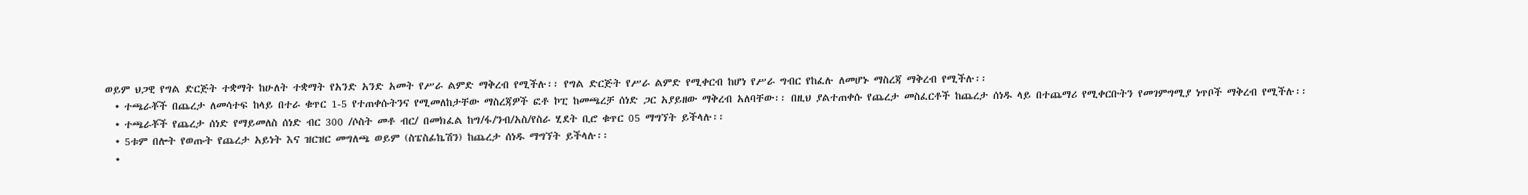ወይም ህጋዊ የግል ድርጅት ተቋማት ከሁለት ተቋማት የአንድ አንድ አመት የሥራ ልምድ ማቅረብ የሚችሉ፡፡ የግል ድርጅት የሥራ ልምድ የሚቀርብ ከሆነ የሥራ ግብር የከፈሉ ለመሆኑ ማስረጃ ማቅረብ የሚችሉ፡፡
  • ተጫራቾች በጨረታ ለመሳተፍ ከላይ በተራ ቁጥር 1-5 የተጠቀሱትንና የሚመለከታቸው ማስረጃዎች ፎቶ ኮፒ ከመጫረቻ ሰነድ ጋር አያይዘው ማቅረብ አለባቸው፡፡ በዚህ ያልተጠቀሱ የጨረታ መስፈርቶች ከጨረታ ሰነዱ ላይ በተጨማሪ የሚቀርቡትን የመገምግሚያ ነጥቦች ማቅረብ የሚችሉ፡፡
  • ተጫራቾች የጨረታ ሰነድ የማይመለስ ሰነድ ብር 300 /ሶስት መቶ ብር/ በመክፈል ከግ/ፋ/ንብ/አስ/የስራ ሂደት ቢሮ ቁጥር 05 ማግኘት ይችላሉ፡፡
  • 5ቱም በሎት የወጡት የጨረታ አይነት እና ዝርዝር መግለጫ ወይም (ስፔስፊኬሽን) ከጨረታ ሰነዱ ማግኘት ይችላሉ፡፡
  •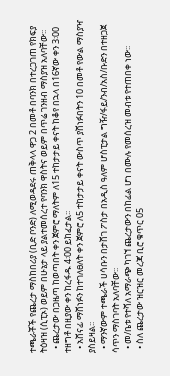ተጫራቾች የጨረታ ማስከበሪያ (ቢድ ቦንድ) ለሚወዳደሩ ጠቅላላ ዋጋ 2 በመቶ በባንክ በተረጋገጠ የክፍያ ትዕዛዝ (ሲፒኦ) ወይም በሁኔታ ላይ ያልተመሰረተ የባንክ ዋስትና ወይም በጥሬ ገንዘብ ማስያዝ አለባቸው፡፡
  • ጨረታው በጋዜጣ ከወጣበት ቀን ጀምሮ ማለትም ለ15 ተከታታይ ቀናት ከቆየ በኋላ በ16ኛው ቀን 3፡00 ተዘግቶ በዚያው ቀን ከረፋዱ 4፡00 ይከፈታል፡፡
  • አሸናፊ ማሸነፉን ከተገለፀለት ቀን ጀምሮ ለ5 ተከታታይ ቀናት ውስጥ ያሸነፉበትን 10 በመቶ የውል ማስያዣ ያስይዛል፡፡
  • ማንኛውም ተጫራች ሀሳቡን በታሸገ ፖስታ በአዲስ ዓለም ሆስፒታል ግዥ/ፋይ/ንብ/አስ/ቡድን በተዘጋጀ ሳጥን ማስገባት አለባቸው፡፡
  • መ/ቤቱ የተሻለ አማራጭ ካገኘ ጨረታውን በከፊል ሆነ በሙሉ የመሰረዝ መብቱ የተጠበቀ ነው፡፡
  • ስለ ጨረታው ዝርዝር መረጃ ቢሮ ቁጥር 05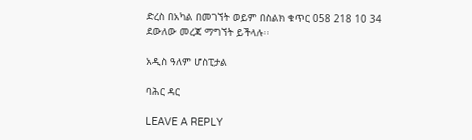ድረስ በአካል በመገኘት ወይም በስልክ ቁጥር 058 218 10 34 ደውለው መረጃ ማግኘት ይችላሉ፡፡

አዲስ ዓለም ሆስፒታል

ባሕር ዳር

LEAVE A REPLY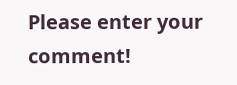Please enter your comment!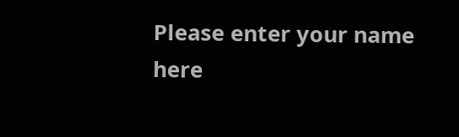Please enter your name here